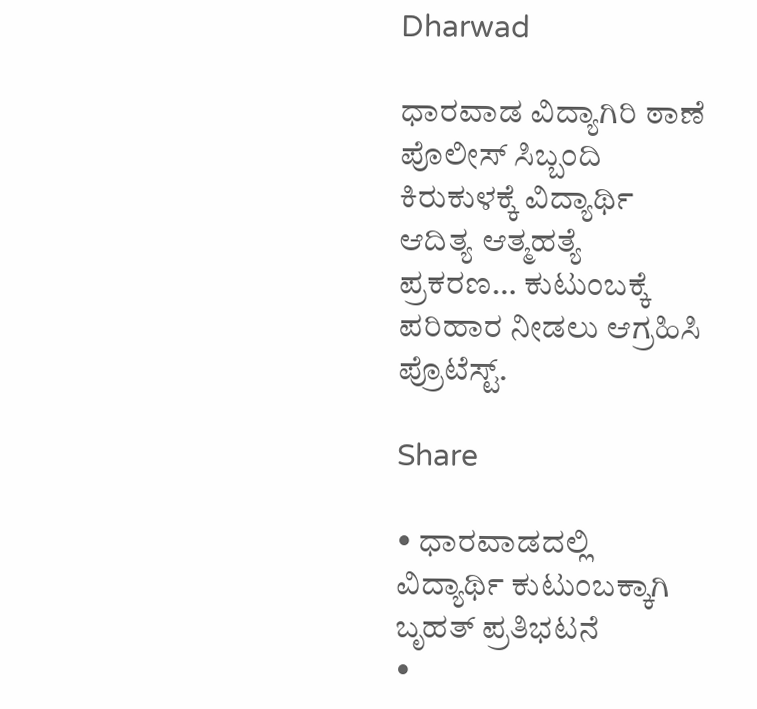Dharwad

ಧಾರವಾಡ ವಿದ್ಯಾಗಿರಿ ಠಾಣೆ ಪೊಲೀಸ್ ಸಿಬ್ಬಂದಿ ಕಿರುಕುಳಕ್ಕೆ ವಿದ್ಯಾರ್ಥಿ ಆದಿತ್ಯ ಆತ್ಮಹತ್ಯೆ ಪ್ರಕರಣ… ಕುಟುಂಬಕ್ಕೆ ಪರಿಹಾರ ನೀಡಲು ಆಗ್ರಹಿಸಿ ಪ್ರೊಟೆಸ್ಟ್.

Share

• ಧಾರವಾಡದಲ್ಲಿ ವಿದ್ಯಾರ್ಥಿ ಕುಟುಂಬಕ್ಕಾಗಿ ಬೃಹತ್ ಪ್ರತಿಭಟನೆ
•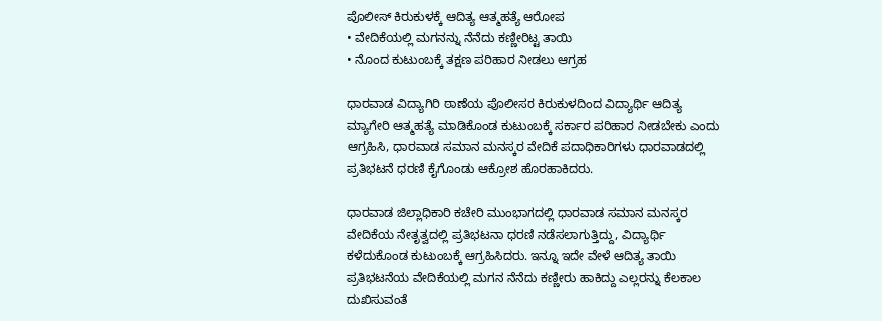ಪೊಲೀಸ್ ಕಿರುಕುಳಕ್ಕೆ ಆದಿತ್ಯ ಆತ್ಮಹತ್ಯೆ ಆರೋಪ
• ವೇದಿಕೆಯಲ್ಲಿ ಮಗನನ್ನು ನೆನೆದು ಕಣ್ಣೀರಿಟ್ಟ ತಾಯಿ
• ನೊಂದ ಕುಟುಂಬಕ್ಕೆ ತಕ್ಷಣ ಪರಿಹಾರ ನೀಡಲು ಆಗ್ರಹ

ಧಾರವಾಡ ವಿದ್ಯಾಗಿರಿ ಠಾಣೆಯ ಪೊಲೀಸರ ಕಿರುಕುಳದಿಂದ ವಿದ್ಯಾರ್ಥಿ ಆದಿತ್ಯ ಮ್ಯಾಗೇರಿ ಆತ್ಮಹತ್ಯೆ ಮಾಡಿಕೊಂಡ ಕುಟುಂಬಕ್ಕೆ ಸರ್ಕಾರ ಪರಿಹಾರ ನೀಡಬೇಕು ಎಂದು ಆಗ್ರಹಿಸಿ, ಧಾರವಾಡ ಸಮಾನ ಮನಸ್ಕರ ವೇದಿಕೆ ಪದಾಧಿಕಾರಿಗಳು ಧಾರವಾಡದಲ್ಲಿ ಪ್ರತಿಭಟನೆ ಧರಣಿ ಕೈಗೊಂಡು ಆಕ್ರೋಶ ಹೊರಹಾಕಿದರು.

ಧಾರವಾಡ ಜಿಲ್ಲಾಧಿಕಾರಿ ಕಚೇರಿ ಮುಂಭಾಗದಲ್ಲಿ ಧಾರವಾಡ ಸಮಾನ ಮನಸ್ಕರ ವೇದಿಕೆಯ ನೇತೃತ್ವದಲ್ಲಿ ಪ್ರತಿಭಟನಾ ಧರಣಿ ನಡೆಸಲಾಗುತ್ತಿದ್ದು, ವಿದ್ಯಾರ್ಥಿ ಕಳೆದುಕೊಂಡ ಕುಟುಂಬಕ್ಕೆ ಆಗ್ರಹಿಸಿದರು. ಇನ್ನೂ ಇದೇ ವೇಳೆ ಆದಿತ್ಯ ತಾಯಿ ಪ್ರತಿಭಟನೆಯ ವೇದಿಕೆಯಲ್ಲಿ ಮಗನ ನೆನೆದು ಕಣ್ಣೀರು ಹಾಕಿದ್ದು ಎಲ್ಲರನ್ನು ಕೆಲಕಾಲ ದುಖಿಸುವಂತೆ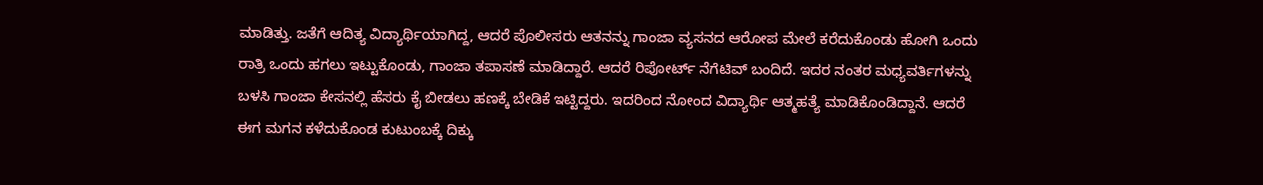ಮಾಡಿತ್ತು. ಜತೆಗೆ ಆದಿತ್ಯ ವಿದ್ಯಾರ್ಥಿಯಾಗಿದ್ದ, ಆದರೆ ಪೊಲೀಸರು ಆತನನ್ನು ಗಾಂಜಾ ವ್ಯಸನದ ಆರೋಪ ಮೇಲೆ ಕರೆದುಕೊಂಡು ಹೋಗಿ ಒಂದು ರಾತ್ರಿ ಒಂದು ಹಗಲು ಇಟ್ಟುಕೊಂಡು, ಗಾಂಜಾ ತಪಾಸಣೆ ಮಾಡಿದ್ದಾರೆ. ಆದರೆ ರಿಪೋರ್ಟ್ ನೆಗೆಟಿವ್ ಬಂದಿದೆ. ಇದರ ನಂತರ ಮಧ್ಯವರ್ತಿಗಳನ್ನು ಬಳಸಿ ಗಾಂಜಾ ಕೇಸನಲ್ಲಿ ಹೆಸರು ಕೈ ಬೀಡಲು ಹಣಕ್ಕೆ ಬೇಡಿಕೆ ಇಟ್ಟಿದ್ದರು. ಇದರಿಂದ ನೋಂದ ವಿದ್ಯಾರ್ಥಿ ಆತ್ಮಹತ್ಯೆ ಮಾಡಿಕೊಂಡಿದ್ದಾನೆ. ಆದರೆ ಈಗ ಮಗನ ಕಳೆದುಕೊಂಡ ಕುಟುಂಬಕ್ಕೆ ದಿಕ್ಕು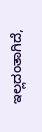ಇಲ್ಲದಂತಾಗಿದೆ,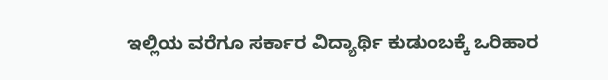ಇಲ್ಲಿಯ ವರೆಗೂ ಸರ್ಕಾರ ವಿದ್ಯಾರ್ಥಿ ಕುಡುಂಬಕ್ಕೆ ಒರಿಹಾರ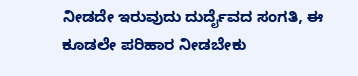ನೀಡದೇ ಇರುವುದು ದುರ್ದೈವದ ಸಂಗತಿ, ಈ ಕೂಡಲೇ ಪರಿಹಾರ ನೀಡಬೇಕು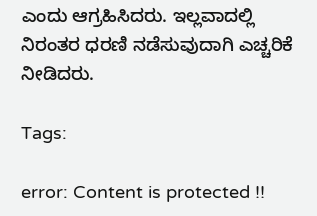ಎಂದು ಆಗ್ರಹಿಸಿದರು. ಇಲ್ಲವಾದಲ್ಲಿ ನಿರಂತರ ಧರಣಿ ನಡೆಸುವುದಾಗಿ ಎಚ್ಚರಿಕೆ ನೀಡಿದರು.

Tags:

error: Content is protected !!